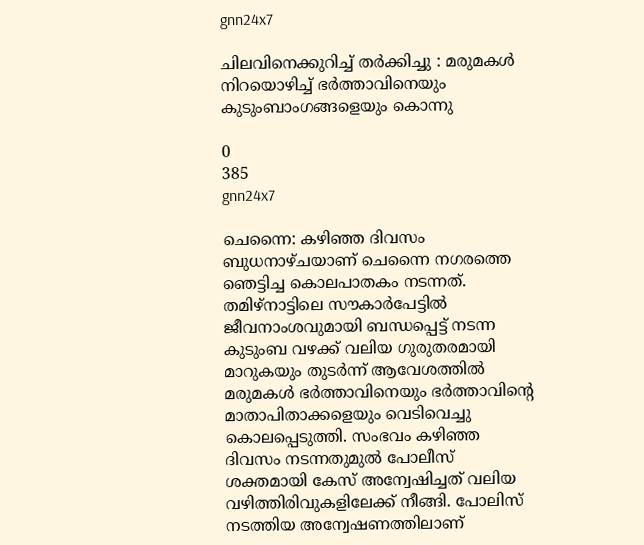gnn24x7

ചിലവിനെക്കുറിച്ച് തര്‍ക്കിച്ചു : മരുമകള്‍ നിറയൊഴിച്ച് ഭര്‍ത്താവിനെയും കുടുംബാംഗങ്ങളെയും കൊന്നു

0
385
gnn24x7

ചെന്നൈ: കഴിഞ്ഞ ദിവസം ബുധനാഴ്ചയാണ് ചെന്നൈ നഗരത്തെ ഞെട്ടിച്ച കൊലപാതകം നടന്നത്. തമിഴ്‌നാട്ടിലെ സൗകാര്‍പേട്ടില്‍ ജീവനാംശവുമായി ബന്ധപ്പെട്ട് നടന്ന കുടുംബ വഴക്ക് വലിയ ഗുരുതരമായി മാറുകയും തുടര്‍ന്ന് ആവേശത്തില്‍ മരുമകള്‍ ഭര്‍ത്താവിനെയും ഭര്‍ത്താവിന്റെ മാതാപിതാക്കളെയും വെടിവെച്ചു കൊലപ്പെടുത്തി. സംഭവം കഴിഞ്ഞ ദിവസം നടന്നതുമുല്‍ പോലീസ് ശക്തമായി കേസ് അന്വേഷിച്ചത് വലിയ വഴിത്തിരിവുകളിലേക്ക് നീങ്ങി. പോലിസ് നടത്തിയ അന്വേഷണത്തിലാണ്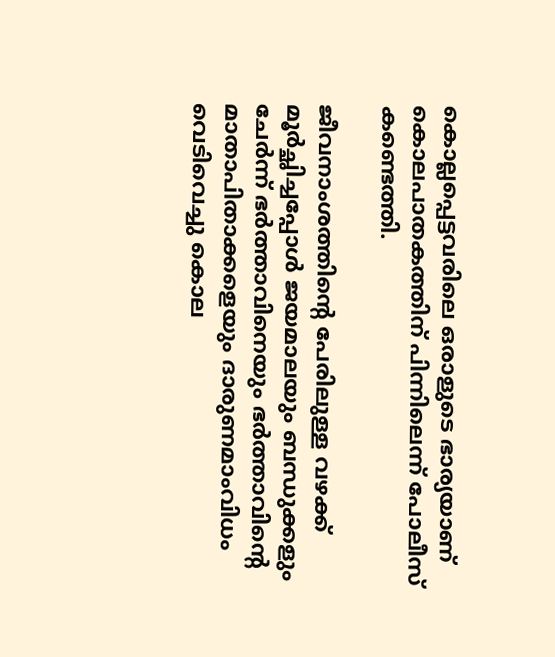കൊല്ലപ്പെട്ടവരിലെ ഒരാളുടെ ഭാര്യയാണ് കൊലപാതകത്തിന് പിന്നിലെന്ന് പോലീസ് കണ്ടെത്തി.

ജീവനാംശത്തിന്റെ പേരിലുള്ള വഴക്ക് മൂര്‍ച്ഛിച്ചപ്പോള്‍ ജയമാലയും ബന്ധുക്കളും ചേര്‍ന്ന് ഭര്‍ത്താവിനെയും ഭര്‍ത്താവിന്റെ മാതാപിതാക്കളെയും ദാരുണമാംവിധം വെടിവെച്ചു കൊല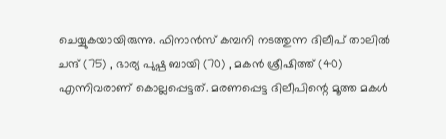ചെയ്യുകയായിരുന്നു. ഫിനാന്‍സ് കമ്പനി നടത്തുന്ന ദിലീപ് താലില്‍ ചന്ദ് (75) , ഭാര്യ പുഷ്പ ബായി (70) , മകന്‍ ശ്രീഷിത്ത് (40) എന്നിവരാണ് കൊല്ലപ്പെട്ടത്. മരണപ്പെട്ട ദിലീപിന്റെ മൂത്ത മകള്‍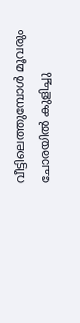വീട്ടിലെത്തുമ്പോള്‍ മൂവരും ചോരയില്‍ കുളിച്ചു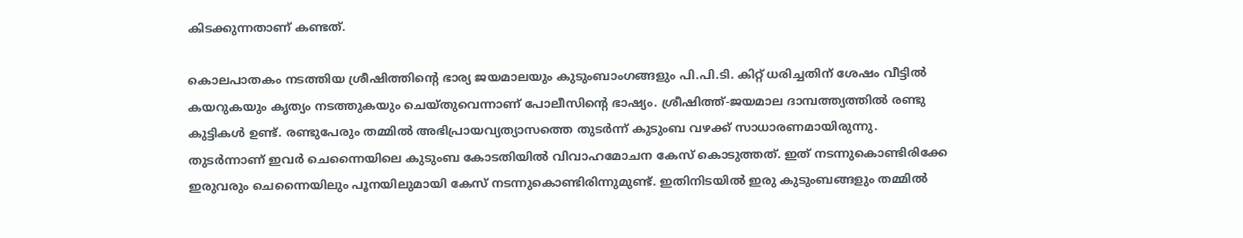കിടക്കുന്നതാണ് കണ്ടത്.

കൊലപാതകം നടത്തിയ ശ്രീഷിത്തിന്റെ ഭാര്യ ജയമാലയും കുടുംബാംഗങ്ങളും പി.പി.ടി. കിറ്റ് ധരിച്ചതിന് ശേഷം വീട്ടില്‍ കയറുകയും കൃത്യം നടത്തുകയും ചെയ്തുവെന്നാണ് പോലീസിന്റെ ഭാഷ്യം. ശ്രീഷിത്ത്-ജയമാല ദാമ്പത്ത്യത്തില്‍ രണ്ടു കുട്ടികള്‍ ഉണ്ട്. രണ്ടുപേരും തമ്മില്‍ അഭിപ്രായവ്യത്യാസത്തെ തുടര്‍ന്ന് കുടുംബ വഴക്ക് സാധാരണമായിരുന്നു. തുടര്‍ന്നാണ് ഇവര്‍ ചെന്നൈയിലെ കുടുംബ കോടതിയില്‍ വിവാഹമോചന കേസ് കൊടുത്തത്. ഇത് നടന്നുകൊണ്ടിരിക്കേ ഇരുവരും ചെന്നൈയിലും പൂനയിലുമായി കേസ് നടന്നുകൊണ്ടിരിന്നുമുണ്ട്. ഇതിനിടയില്‍ ഇരു കുടുംബങ്ങളും തമ്മില്‍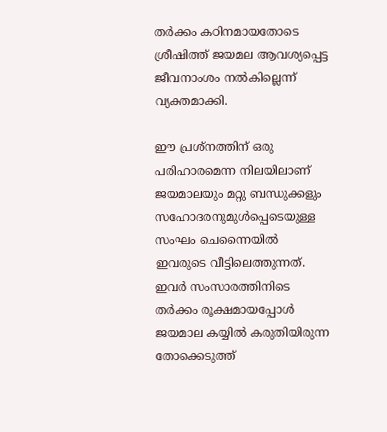തര്‍ക്കം കഠിനമായതോടെ ശ്രീഷിത്ത് ജയമല ആവശ്യപ്പെട്ട ജീവനാംശം നല്‍കില്ലെന്ന് വ്യക്തമാക്കി.

ഈ പ്രശ്‌നത്തിന് ഒരു പരിഹാരമെന്ന നിലയിലാണ് ജയമാലയും മറ്റു ബന്ധുക്കളും സഹോദരനുമുള്‍പ്പെടെയുള്ള സംഘം ചെന്നൈയില്‍ ഇവരുടെ വീട്ടിലെത്തുന്നത്. ഇവര്‍ സംസാരത്തിനിടെ തര്‍ക്കം രൂക്ഷമായപ്പോള്‍ ജയമാല കയ്യില്‍ കരുതിയിരുന്ന തോക്കെടുത്ത്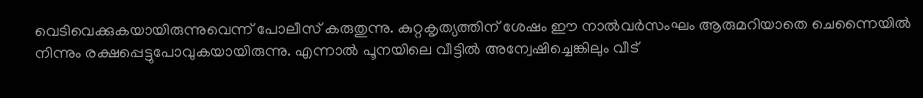വെടിവെക്കുകയായിരുന്നുവെന്ന് പോലീസ് കരുതുന്നു. കുറ്റകൃത്യത്തിന് ശേഷം ഈ നാല്‍വര്‍സംഘം ആരുമറിയാതെ ചെന്നൈയില്‍ നിന്നും രക്ഷപ്പെട്ടുപോവുകയായിരുന്നു. എന്നാല്‍ പൂനയിലെ വീട്ടില്‍ അന്വേഷിച്ചെങ്കിലും വീട്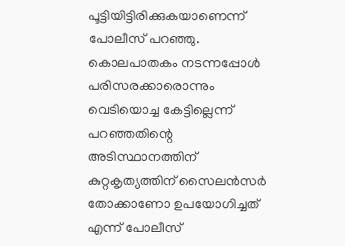പൂട്ടിയിട്ടിരിക്കുകയാണെന്ന് പോലീസ് പറഞ്ഞു. കൊലപാതകം നടന്നപ്പോള്‍ പരിസരക്കാരൊന്നും വെടിയൊച്ച കേട്ടില്ലെന്ന് പറഞ്ഞതിന്റെ അടിസ്ഥാനത്തിന് കുറ്റകൃത്യത്തിന് സൈലന്‍സര്‍ തോക്കാണോ ഉപയോഗിച്ചത് എന്ന് പോലീസ്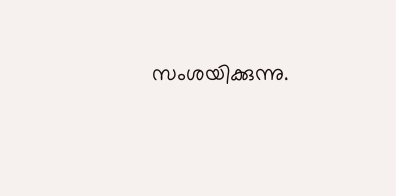സംശയിക്കുന്നു.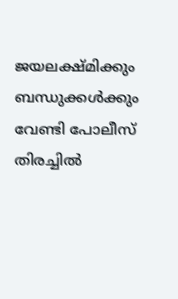ജയലക്ഷ്മിക്കും ബന്ധുക്കള്‍ക്കും വേണ്ടി പോലീസ് തിരച്ചില്‍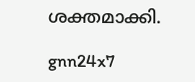ശക്തമാക്കി.

gnn24x7